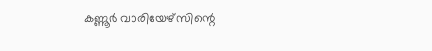കണ്ണൂർ വാരിയേഴ്സിന്റെ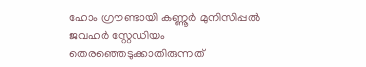ഹോം ഗ്രൗണ്ടായി കണ്ണൂർ മുനിസിപ്പൽ ജവഹർ സ്റ്റേഡിയം തെരഞ്ഞെടുക്കാതിരുന്നത്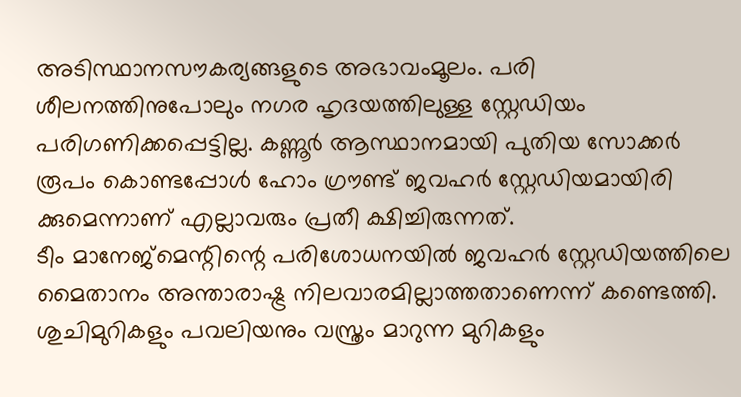അടിസ്ഥാനസൗകര്യങ്ങളുടെ അഭാവംമൂലം. പരി ശീലനത്തിനുപോലും നഗര ഹൃദയത്തിലുള്ള സ്റ്റേഡിയം പരിഗണിക്കപ്പെട്ടില്ല. കണ്ണൂർ ആസ്ഥാനമായി പുതിയ സോക്കർ രൂപം കൊണ്ടപ്പോൾ ഹോം ഗ്രൗണ്ട് ജവഹർ സ്റ്റേഡിയമായിരി ക്കുമെന്നാണ് എല്ലാവരും പ്രതീ ക്ഷിച്ചിരുന്നത്.
ടീം മാനേജ്മെന്റിന്റെ പരിശോധനയിൽ ജവഹർ സ്റ്റേഡിയത്തിലെ മൈതാനം അന്താരാഷ്ട്ര നിലവാരമില്ലാത്തതാണെന്ന് കണ്ടെത്തി.
ശുചിമുറികളും പവലിയനും വസ്ത്രം മാറുന്ന മുറികളും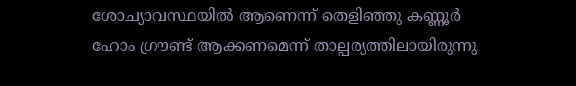ശോച്യാവസ്ഥയിൽ ആണെന്ന് തെളിഞ്ഞു കണ്ണൂർ ഹോം ഗ്രൗണ്ട് ആക്കണമെന്ന് താല്പര്യത്തിലായിരുന്നു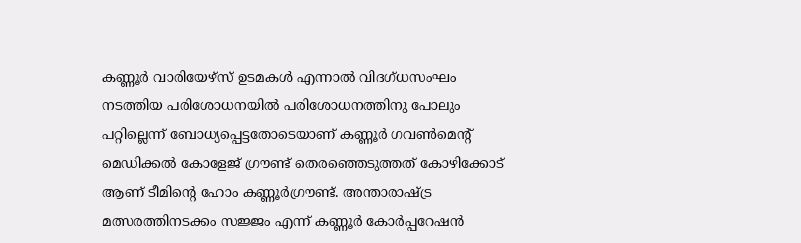കണ്ണൂർ വാരിയേഴ്സ് ഉടമകൾ എന്നാൽ വിദഗ്ധസംഘം നടത്തിയ പരിശോധനയിൽ പരിശോധനത്തിനു പോലും പറ്റില്ലെന്ന് ബോധ്യപ്പെട്ടതോടെയാണ് കണ്ണൂർ ഗവൺമെന്റ് മെഡിക്കൽ കോളേജ് ഗ്രൗണ്ട് തെരഞ്ഞെടുത്തത് കോഴിക്കോട് ആണ് ടീമിന്റെ ഹോം കണ്ണൂർഗ്രൗണ്ട്. അന്താരാഷ്ട്ര മത്സരത്തിനടക്കം സജ്ജം എന്ന് കണ്ണൂർ കോർപ്പറേഷൻ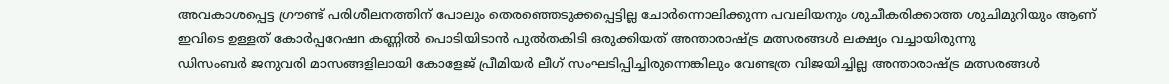അവകാശപ്പെട്ട ഗ്രൗണ്ട് പരിശീലനത്തിന് പോലും തെരഞ്ഞെടുക്കപ്പെട്ടില്ല ചോർന്നൊലിക്കുന്ന പവലിയനും ശുചീകരിക്കാത്ത ശുചിമുറിയും ആണ് ഇവിടെ ഉള്ളത് കോർപ്പറേഷn കണ്ണിൽ പൊടിയിടാൻ പുൽതകിടി ഒരുക്കിയത് അന്താരാഷ്ട്ര മത്സരങ്ങൾ ലക്ഷ്യം വച്ചായിരുന്നു
ഡിസംബർ ജനുവരി മാസങ്ങളിലായി കോളേജ് പ്രീമിയർ ലീഗ് സംഘടിപ്പിച്ചിരുന്നെങ്കിലും വേണ്ടത്ര വിജയിച്ചില്ല അന്താരാഷ്ട്ര മത്സരങ്ങൾ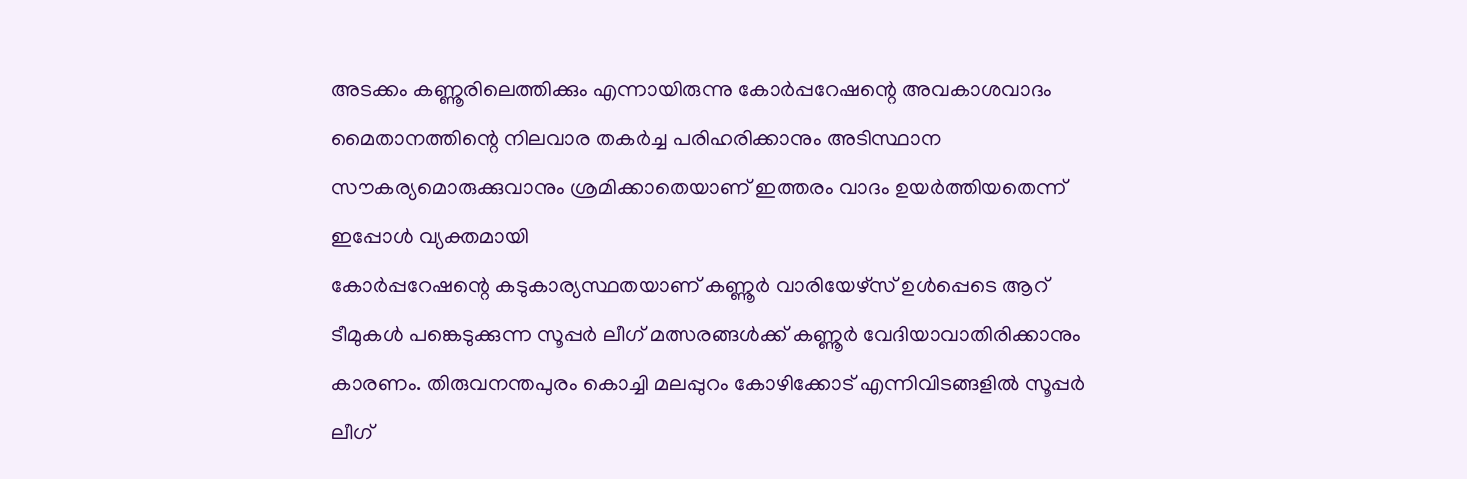അടക്കം കണ്ണൂരിലെത്തിക്കും എന്നായിരുന്നു കോർപ്പറേഷന്റെ അവകാശവാദം മൈതാനത്തിന്റെ നിലവാര തകർച്ച പരിഹരിക്കാനും അടിസ്ഥാന സൗകര്യമൊരുക്കുവാനും ശ്രമിക്കാതെയാണ് ഇത്തരം വാദം ഉയർത്തിയതെന്ന് ഇപ്പോൾ വ്യക്തമായി
കോർപ്പറേഷന്റെ കടുകാര്യസ്ഥതയാണ് കണ്ണൂർ വാരിയേഴ്സ് ഉൾപ്പെടെ ആറ് ടീമുകൾ പങ്കെടുക്കുന്ന സൂപ്പർ ലീഗ് മത്സരങ്ങൾക്ക് കണ്ണൂർ വേദിയാവാതിരിക്കാനും കാരണം. തിരുവനന്തപുരം കൊച്ചി മലപ്പുറം കോഴിക്കോട് എന്നിവിടങ്ങളിൽ സൂപ്പർ ലീഗ്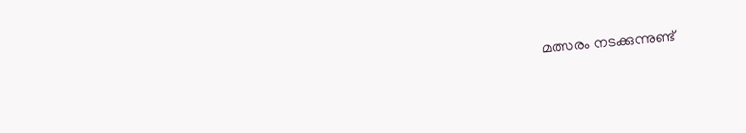മത്സരം നടക്കുന്നുണ്ട്